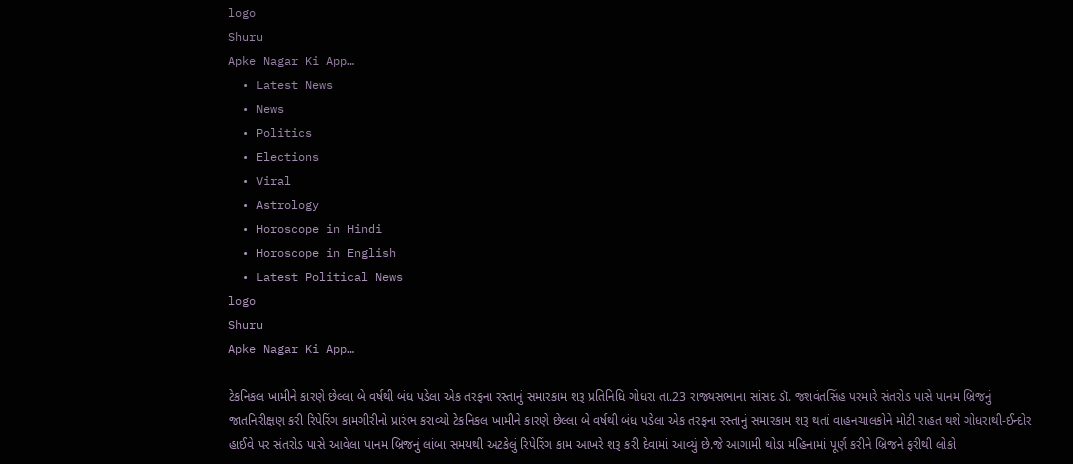logo
Shuru
Apke Nagar Ki App…
  • Latest News
  • News
  • Politics
  • Elections
  • Viral
  • Astrology
  • Horoscope in Hindi
  • Horoscope in English
  • Latest Political News
logo
Shuru
Apke Nagar Ki App…

ટેકનિકલ ખામીને કારણે છેલ્લા બે વર્ષથી બંધ પડેલા એક તરફના રસ્તાનું સમારકામ શરૂ પ્રતિનિધિ ગોધરા તા.23 રાજ્યસભાના સાંસદ ડૉ. જશવંતસિંહ પરમારે સંતરોડ પાસે પાનમ બ્રિજનું જાતનિરીક્ષણ કરી રિપેરિંગ કામગીરીનો પ્રારંભ કરાવ્યો ટેકનિકલ ખામીને કારણે છેલ્લા બે વર્ષથી બંધ પડેલા એક તરફના રસ્તાનું સમારકામ શરૂ થતાં વાહનચાલકોને મોટી રાહત થશે ગોધરાથી-ઈન્દોર હાઈવે પર સંતરોડ પાસે આવેલા પાનમ બ્રિજનું લાંબા સમયથી અટકેલું રિપેરિંગ કામ આખરે શરૂ કરી દેવામાં આવ્યું છે.જે આગામી થોડા મહિનામાં પૂર્ણ કરીને બ્રિજને ફરીથી લોકો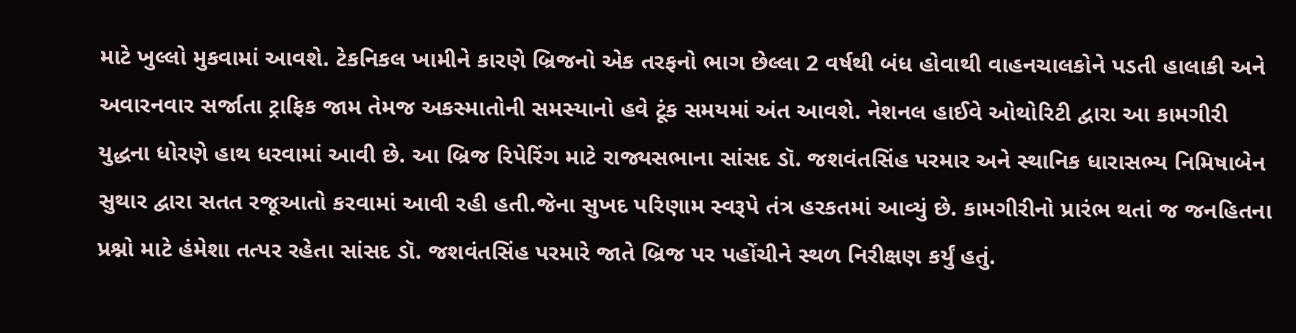માટે ખુલ્લો મુકવામાં આવશે. ટેકનિકલ ખામીને કારણે બ્રિજનો એક તરફનો ભાગ છેલ્લા 2 વર્ષથી બંધ હોવાથી વાહનચાલકોને પડતી હાલાકી અને અવારનવાર સર્જાતા ટ્રાફિક જામ તેમજ અકસ્માતોની સમસ્યાનો હવે ટૂંક સમયમાં અંત આવશે. નેશનલ હાઈવે ઓથોરિટી દ્વારા આ કામગીરી યુદ્ધના ધોરણે હાથ ધરવામાં આવી છે. આ બ્રિજ રિપેરિંગ માટે રાજ્યસભાના સાંસદ ડૉ. જશવંતસિંહ પરમાર અને સ્થાનિક ધારાસભ્ય નિમિષાબેન સુથાર દ્વારા સતત રજૂઆતો કરવામાં આવી રહી હતી.જેના સુખદ પરિણામ સ્વરૂપે તંત્ર હરકતમાં આવ્યું છે. કામગીરીનો પ્રારંભ થતાં જ જનહિતના પ્રશ્નો માટે હંમેશા તત્પર રહેતા સાંસદ ડૉ. જશવંતસિંહ પરમારે જાતે બ્રિજ પર પહોંચીને સ્થળ નિરીક્ષણ કર્યું હતું.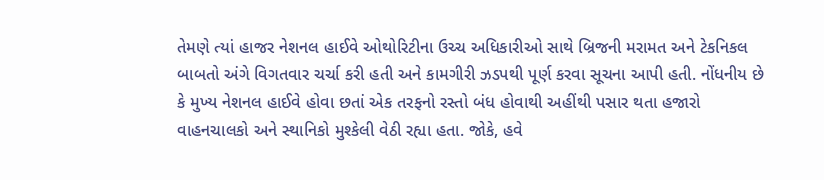તેમણે ત્યાં હાજર નેશનલ હાઈવે ઓથોરિટીના ઉચ્ચ અધિકારીઓ સાથે બ્રિજની મરામત અને ટેકનિકલ બાબતો અંગે વિગતવાર ચર્ચા કરી હતી અને કામગીરી ઝડપથી પૂર્ણ કરવા સૂચના આપી હતી. નોંધનીય છે કે મુખ્ય નેશનલ હાઈવે હોવા છતાં એક તરફનો રસ્તો બંધ હોવાથી અહીંથી પસાર થતા હજારો વાહનચાલકો અને સ્થાનિકો મુશ્કેલી વેઠી રહ્યા હતા. જોકે, હવે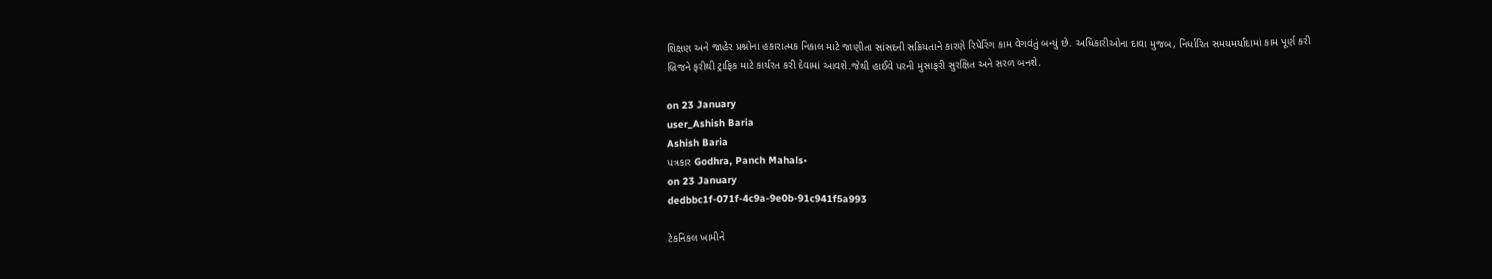શિક્ષણ અને જાહેર પ્રશ્નોના હકારાત્મક નિકાલ માટે જાણીતા સાંસદની સક્રિયતાને કારણે રિપેરિંગ કામ વેગવંતું બન્યું છે. અધિકારીઓના દાવા મુજબ, નિર્ધારિત સમયમર્યાદામાં કામ પૂર્ણ કરી બ્રિજને ફરીથી ટ્રાફિક માટે કાર્યરત કરી દેવામાં આવશે.જેથી હાઈવે પરની મુસાફરી સુરક્ષિત અને સરળ બનશે.

on 23 January
user_Ashish Baria
Ashish Baria
પત્રકાર Godhra, Panch Mahals•
on 23 January
dedbbc1f-071f-4c9a-9e0b-91c941f5a993

ટેકનિકલ ખામીને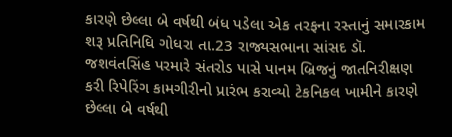કારણે છેલ્લા બે વર્ષથી બંધ પડેલા એક તરફના રસ્તાનું સમારકામ શરૂ પ્રતિનિધિ ગોધરા તા.23 રાજ્યસભાના સાંસદ ડૉ. જશવંતસિંહ પરમારે સંતરોડ પાસે પાનમ બ્રિજનું જાતનિરીક્ષણ કરી રિપેરિંગ કામગીરીનો પ્રારંભ કરાવ્યો ટેકનિકલ ખામીને કારણે છેલ્લા બે વર્ષથી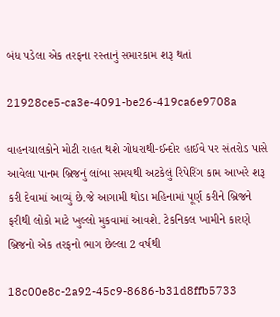બંધ પડેલા એક તરફના રસ્તાનું સમારકામ શરૂ થતાં

21928ce5-ca3e-4091-be26-419ca6e9708a

વાહનચાલકોને મોટી રાહત થશે ગોધરાથી-ઈન્દોર હાઈવે પર સંતરોડ પાસે આવેલા પાનમ બ્રિજનું લાંબા સમયથી અટકેલું રિપેરિંગ કામ આખરે શરૂ કરી દેવામાં આવ્યું છે.જે આગામી થોડા મહિનામાં પૂર્ણ કરીને બ્રિજને ફરીથી લોકો માટે ખુલ્લો મુકવામાં આવશે. ટેકનિકલ ખામીને કારણે બ્રિજનો એક તરફનો ભાગ છેલ્લા 2 વર્ષથી

18c00e8c-2a92-45c9-8686-b31d8ffb5733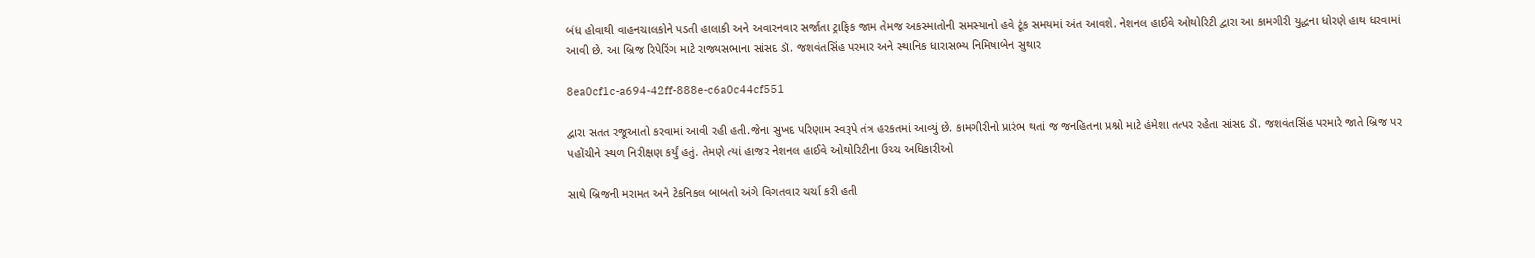બંધ હોવાથી વાહનચાલકોને પડતી હાલાકી અને અવારનવાર સર્જાતા ટ્રાફિક જામ તેમજ અકસ્માતોની સમસ્યાનો હવે ટૂંક સમયમાં અંત આવશે. નેશનલ હાઈવે ઓથોરિટી દ્વારા આ કામગીરી યુદ્ધના ધોરણે હાથ ધરવામાં આવી છે. આ બ્રિજ રિપેરિંગ માટે રાજ્યસભાના સાંસદ ડૉ. જશવંતસિંહ પરમાર અને સ્થાનિક ધારાસભ્ય નિમિષાબેન સુથાર

8ea0cf1c-a694-42ff-888e-c6a0c44cf551

દ્વારા સતત રજૂઆતો કરવામાં આવી રહી હતી.જેના સુખદ પરિણામ સ્વરૂપે તંત્ર હરકતમાં આવ્યું છે. કામગીરીનો પ્રારંભ થતાં જ જનહિતના પ્રશ્નો માટે હંમેશા તત્પર રહેતા સાંસદ ડૉ. જશવંતસિંહ પરમારે જાતે બ્રિજ પર પહોંચીને સ્થળ નિરીક્ષણ કર્યું હતું. તેમણે ત્યાં હાજર નેશનલ હાઈવે ઓથોરિટીના ઉચ્ચ અધિકારીઓ

સાથે બ્રિજની મરામત અને ટેકનિકલ બાબતો અંગે વિગતવાર ચર્ચા કરી હતી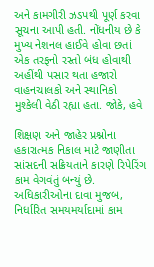અને કામગીરી ઝડપથી પૂર્ણ કરવા સૂચના આપી હતી. નોંધનીય છે કે મુખ્ય નેશનલ હાઈવે હોવા છતાં એક તરફનો રસ્તો બંધ હોવાથી અહીંથી પસાર થતા હજારો વાહનચાલકો અને સ્થાનિકો મુશ્કેલી વેઠી રહ્યા હતા. જોકે, હવે

શિક્ષણ અને જાહેર પ્રશ્નોના હકારાત્મક નિકાલ માટે જાણીતા સાંસદની સક્રિયતાને કારણે રિપેરિંગ કામ વેગવંતું બન્યું છે. અધિકારીઓના દાવા મુજબ, નિર્ધારિત સમયમર્યાદામાં કામ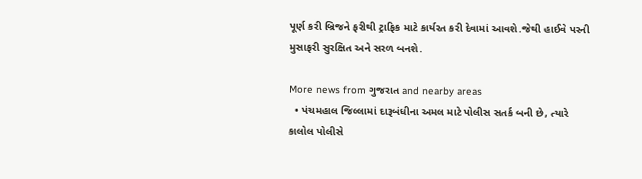પૂર્ણ કરી બ્રિજને ફરીથી ટ્રાફિક માટે કાર્યરત કરી દેવામાં આવશે.જેથી હાઈવે પરની મુસાફરી સુરક્ષિત અને સરળ બનશે.

More news from ગુજરાત and nearby areas
  • પંચમહાલ જિલ્લામાં દારૂબંધીના અમલ માટે પોલીસ સતર્ક બની છે, ત્યારે કાલોલ પોલીસે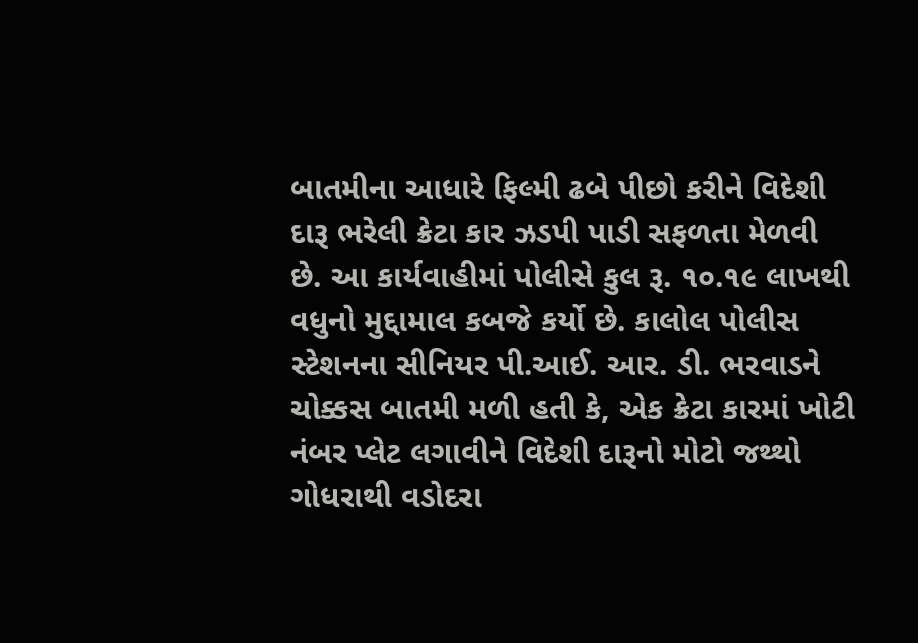બાતમીના આધારે ફિલ્મી ઢબે પીછો કરીને વિદેશી દારૂ ભરેલી ક્રેટા કાર ઝડપી પાડી સફળતા મેળવી છે. આ કાર્યવાહીમાં પોલીસે કુલ રૂ. ૧૦.૧૯ લાખથી વધુનો મુદ્દામાલ કબજે કર્યો છે. કાલોલ પોલીસ સ્ટેશનના સીનિયર પી.આઈ. આર. ડી. ભરવાડને ચોક્કસ બાતમી મળી હતી કે, એક ક્રેટા કારમાં ખોટી નંબર પ્લેટ લગાવીને વિદેશી દારૂનો મોટો જથ્થો ગોધરાથી વડોદરા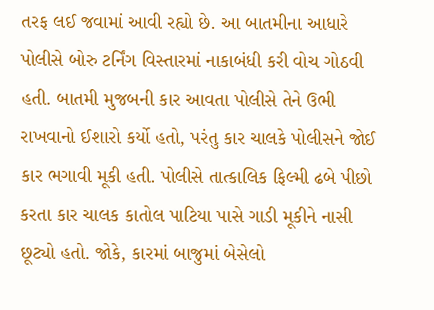તરફ લઈ જવામાં આવી રહ્યો છે. આ બાતમીના આધારે પોલીસે બોરુ ટર્નિંગ વિસ્તારમાં નાકાબંધી કરી વોચ ગોઠવી હતી. બાતમી મુજબની કાર આવતા પોલીસે તેને ઉભી રાખવાનો ઈશારો કર્યો હતો, પરંતુ કાર ચાલકે પોલીસને જોઈ કાર ભગાવી મૂકી હતી. પોલીસે તાત્કાલિક ફિલ્મી ઢબે પીછો કરતા કાર ચાલક કાતોલ પાટિયા પાસે ગાડી મૂકીને નાસી છૂટ્યો હતો. જોકે, કારમાં બાજુમાં બેસેલો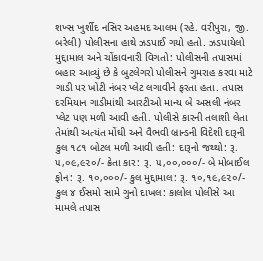શખ્સ ખુર્શીદ નસિર અહમદ આલમ (રહે. વરીપુરા, જી. બરેલી) પોલીસના હાથે ઝડપાઈ ગયો હતો. ઝડપાયેલો મુદ્દામાલ અને ચોંકાવનારી વિગતો: પોલીસની તપાસમાં બહાર આવ્યું છે કે બુટલેગરો પોલીસને ગુમરાહ કરવા માટે ગાડી પર ખોટી નંબર પ્લેટ લગાવીને ફરતા હતા. તપાસ દરમિયાન ગાડીમાંથી આરટીઓ માન્ય બે અસલી નંબર પ્લેટ પણ મળી આવી હતી. પોલીસે કારની તલાશી લેતા તેમાંથી અત્યંત મોંઘી અને વૈભવી બ્રાન્ડની વિદેશી દારૂની કુલ ૧૮૧ બોટલ મળી આવી હતી: દારૂનો જથ્થો: રૂ. ૫,૦૯,૯૨૦/- ક્રેતા કાર: રૂ. ૫,૦૦,૦૦૦/- બે મોબાઈલ ફોન: રૂ. ૧૦,૦૦૦/- કુલ મુદ્દામાલ: રૂ. ૧૦,૧૯,૯૨૦/- કુલ ૪ ઈસમો સામે ગુનો દાખલ: કાલોલ પોલીસે આ મામલે તપાસ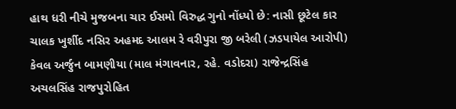હાથ ધરી નીચે મુજબના ચાર ઈસમો વિરુદ્ધ ગુનો નોંધ્યો છે: નાસી છૂટેલ કાર ચાલક ખુર્શીદ નસિર અહમદ આલમ રે વરીપુરા જી બરેલી (ઝડપાયેલ આરોપી) કેવલ અર્જુન બામણીયા (માલ મંગાવનાર, રહે. વડોદરા) રાજેન્દ્રસિંહ અચલસિંહ રાજપુરોહિત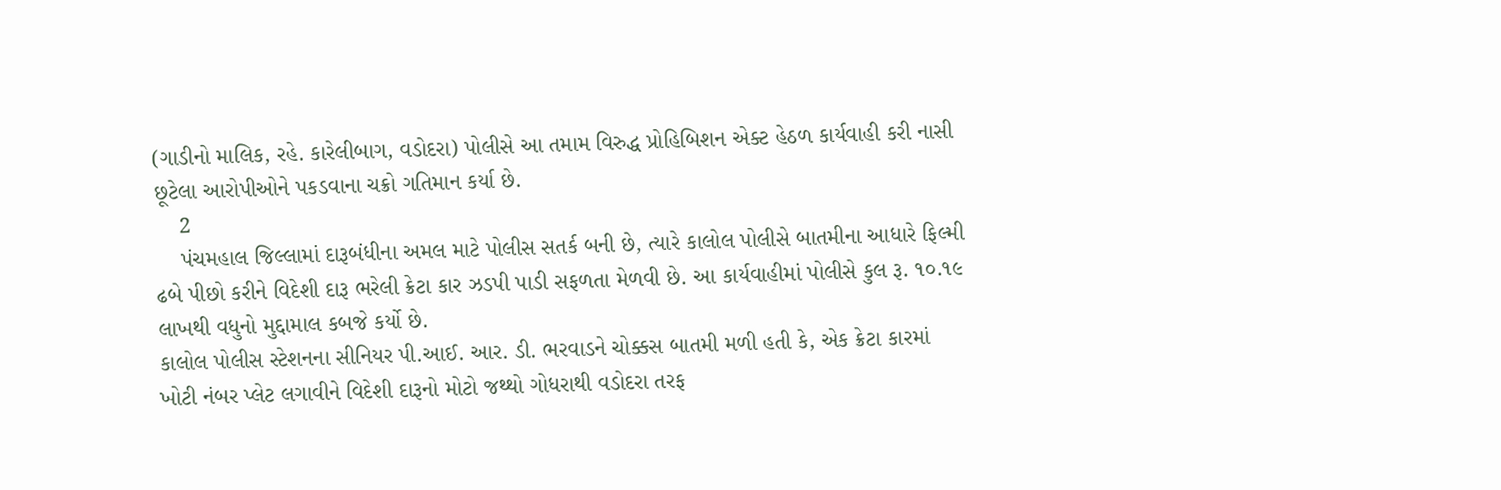(ગાડીનો માલિક, રહે. કારેલીબાગ, વડોદરા) પોલીસે આ તમામ વિરુદ્ધ પ્રોહિબિશન એક્ટ હેઠળ કાર્યવાહી કરી નાસી છૂટેલા આરોપીઓને પકડવાના ચક્રો ગતિમાન કર્યા છે.
    2
    પંચમહાલ જિલ્લામાં દારૂબંધીના અમલ માટે પોલીસ સતર્ક બની છે, ત્યારે કાલોલ પોલીસે બાતમીના આધારે ફિલ્મી ઢબે પીછો કરીને વિદેશી દારૂ ભરેલી ક્રેટા કાર ઝડપી પાડી સફળતા મેળવી છે. આ કાર્યવાહીમાં પોલીસે કુલ રૂ. ૧૦.૧૯ લાખથી વધુનો મુદ્દામાલ કબજે કર્યો છે.
કાલોલ પોલીસ સ્ટેશનના સીનિયર પી.આઈ. આર. ડી. ભરવાડને ચોક્કસ બાતમી મળી હતી કે, એક ક્રેટા કારમાં ખોટી નંબર પ્લેટ લગાવીને વિદેશી દારૂનો મોટો જથ્થો ગોધરાથી વડોદરા તરફ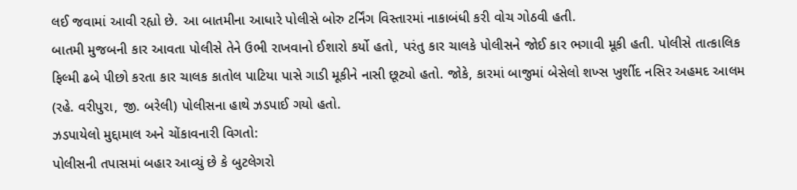લઈ જવામાં આવી રહ્યો છે. આ બાતમીના આધારે પોલીસે બોરુ ટર્નિંગ વિસ્તારમાં નાકાબંધી કરી વોચ ગોઠવી હતી.
બાતમી મુજબની કાર આવતા પોલીસે તેને ઉભી રાખવાનો ઈશારો કર્યો હતો, પરંતુ કાર ચાલકે પોલીસને જોઈ કાર ભગાવી મૂકી હતી. પોલીસે તાત્કાલિક ફિલ્મી ઢબે પીછો કરતા કાર ચાલક કાતોલ પાટિયા પાસે ગાડી મૂકીને નાસી છૂટ્યો હતો. જોકે, કારમાં બાજુમાં બેસેલો શખ્સ ખુર્શીદ નસિર અહમદ આલમ (રહે. વરીપુરા, જી. બરેલી) પોલીસના હાથે ઝડપાઈ ગયો હતો.
ઝડપાયેલો મુદ્દામાલ અને ચોંકાવનારી વિગતો:
પોલીસની તપાસમાં બહાર આવ્યું છે કે બુટલેગરો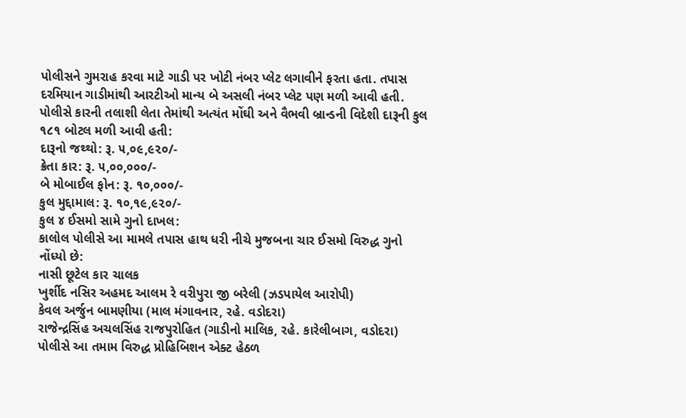પોલીસને ગુમરાહ કરવા માટે ગાડી પર ખોટી નંબર પ્લેટ લગાવીને ફરતા હતા. તપાસ દરમિયાન ગાડીમાંથી આરટીઓ માન્ય બે અસલી નંબર પ્લેટ પણ મળી આવી હતી. પોલીસે કારની તલાશી લેતા તેમાંથી અત્યંત મોંઘી અને વૈભવી બ્રાન્ડની વિદેશી દારૂની કુલ ૧૮૧ બોટલ મળી આવી હતી:
દારૂનો જથ્થો: રૂ. ૫,૦૯,૯૨૦/-
ક્રેતા કાર: રૂ. ૫,૦૦,૦૦૦/-
બે મોબાઈલ ફોન: રૂ. ૧૦,૦૦૦/-
કુલ મુદ્દામાલ: રૂ. ૧૦,૧૯,૯૨૦/-
કુલ ૪ ઈસમો સામે ગુનો દાખલ:
કાલોલ પોલીસે આ મામલે તપાસ હાથ ધરી નીચે મુજબના ચાર ઈસમો વિરુદ્ધ ગુનો નોંધ્યો છે:
નાસી છૂટેલ કાર ચાલક
ખુર્શીદ નસિર અહમદ આલમ રે વરીપુરા જી બરેલી (ઝડપાયેલ આરોપી)
કેવલ અર્જુન બામણીયા (માલ મંગાવનાર, રહે. વડોદરા)
રાજેન્દ્રસિંહ અચલસિંહ રાજપુરોહિત (ગાડીનો માલિક, રહે. કારેલીબાગ, વડોદરા)
પોલીસે આ તમામ વિરુદ્ધ પ્રોહિબિશન એક્ટ હેઠળ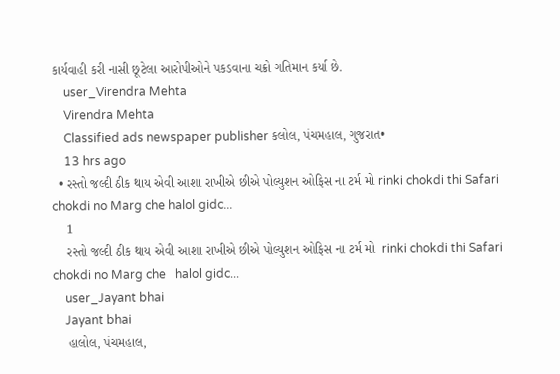કાર્યવાહી કરી નાસી છૂટેલા આરોપીઓને પકડવાના ચક્રો ગતિમાન કર્યા છે.
    user_Virendra Mehta
    Virendra Mehta
    Classified ads newspaper publisher કલોલ, પંચમહાલ, ગુજરાત•
    13 hrs ago
  • રસ્તો જલ્દી ઠીક થાય એવી આશા રાખીએ છીએ પોલ્યુશન ઓફિસ ના ટર્મ મો rinki chokdi thi Safari chokdi no Marg che halol gidc...
    1
    રસ્તો જલ્દી ઠીક થાય એવી આશા રાખીએ છીએ પોલ્યુશન ઓફિસ ના ટર્મ મો  rinki chokdi thi Safari chokdi no Marg che   halol gidc...
    user_Jayant bhai
    Jayant bhai
    હાલોલ, પંચમહાલ,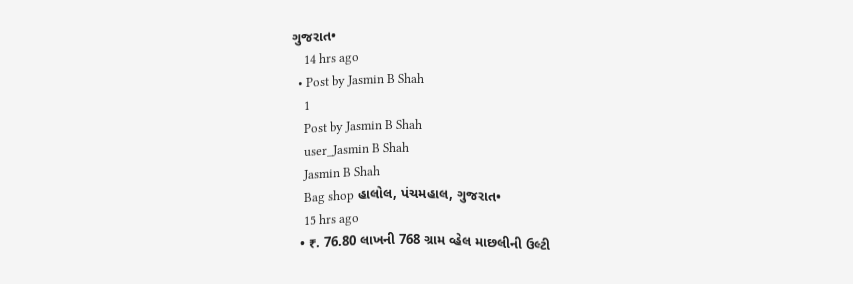ગુજરાત•
    14 hrs ago
  • Post by Jasmin B Shah
    1
    Post by Jasmin B Shah
    user_Jasmin B Shah
    Jasmin B Shah
    Bag shop હાલોલ, પંચમહાલ, ગુજરાત•
    15 hrs ago
  • ₹. 76.80 લાખની 768 ગ્રામ વ્હેલ માછલીની ઉલ્ટી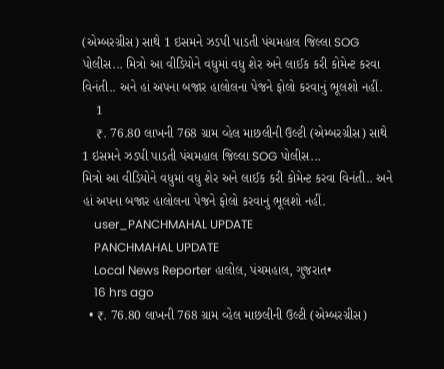(એમ્બરગ્રીસ) સાથે 1 ઇસમને ઝડપી પાડતી પંચમહાલ જિલ્લા SOG પોલીસ... મિત્રો આ વીડિયોને વધુમાં વધુ શેર અને લાઈક કરી કોમેન્ટ કરવા વિનંતી.. અને હાં અપના બજાર હાલોલના પેજને ફોલો કરવાનું ભૂલશો નહીં.
    1
    ₹. 76.80 લાખની 768 ગ્રામ વ્હેલ માછલીની ઉલ્ટી (એમ્બરગ્રીસ) સાથે 1 ઇસમને ઝડપી પાડતી પંચમહાલ જિલ્લા SOG પોલીસ...
મિત્રો આ વીડિયોને વધુમાં વધુ શેર અને લાઈક કરી કોમેન્ટ કરવા વિનંતી.. અને હાં અપના બજાર હાલોલના પેજને ફોલો કરવાનું ભૂલશો નહીં.
    user_PANCHMAHAL UPDATE
    PANCHMAHAL UPDATE
    Local News Reporter હાલોલ, પંચમહાલ, ગુજરાત•
    16 hrs ago
  • ₹. 76.80 લાખની 768 ગ્રામ વ્હેલ માછલીની ઉલ્ટી (એમ્બરગ્રીસ)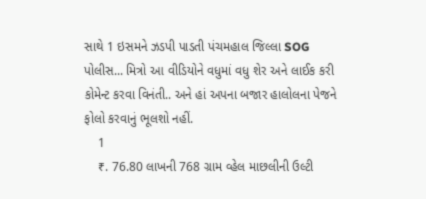સાથે 1 ઇસમને ઝડપી પાડતી પંચમહાલ જિલ્લા SOG પોલીસ... મિત્રો આ વીડિયોને વધુમાં વધુ શેર અને લાઈક કરી કોમેન્ટ કરવા વિનંતી.. અને હાં અપના બજાર હાલોલના પેજને ફોલો કરવાનું ભૂલશો નહીં.
    1
    ₹. 76.80 લાખની 768 ગ્રામ વ્હેલ માછલીની ઉલ્ટી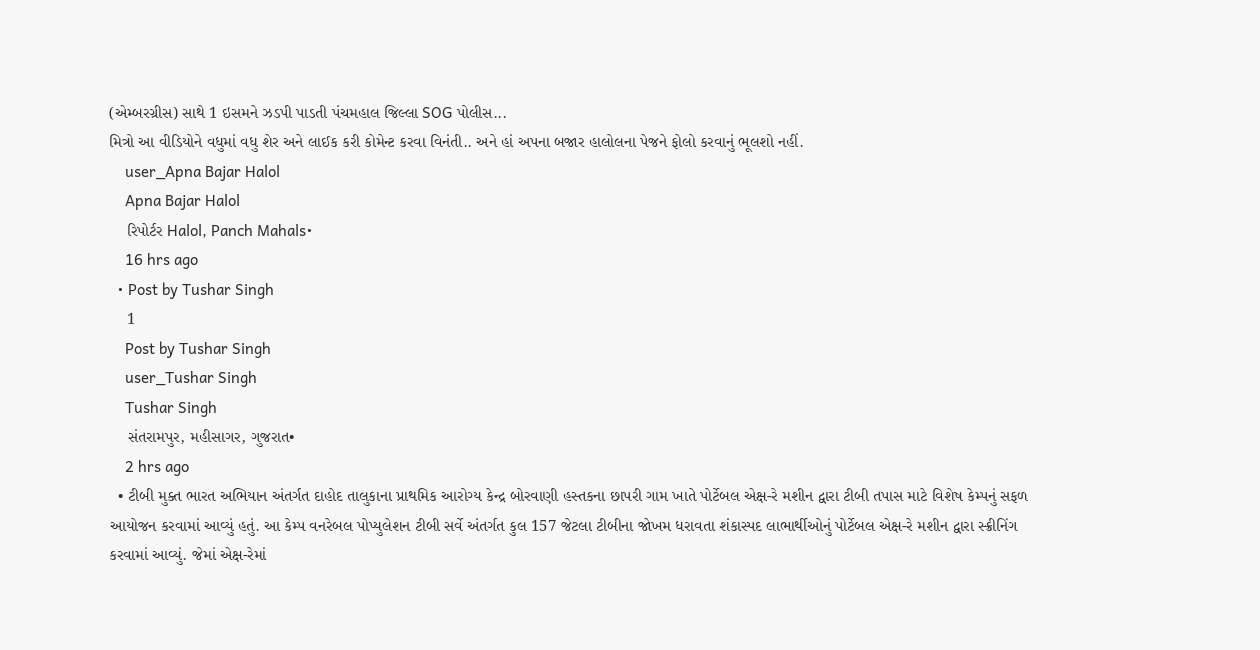(એમ્બરગ્રીસ) સાથે 1 ઇસમને ઝડપી પાડતી પંચમહાલ જિલ્લા SOG પોલીસ...
મિત્રો આ વીડિયોને વધુમાં વધુ શેર અને લાઈક કરી કોમેન્ટ કરવા વિનંતી.. અને હાં અપના બજાર હાલોલના પેજને ફોલો કરવાનું ભૂલશો નહીં.
    user_Apna Bajar Halol
    Apna Bajar Halol
    રિપોર્ટર Halol, Panch Mahals•
    16 hrs ago
  • Post by Tushar Singh
    1
    Post by Tushar Singh
    user_Tushar Singh
    Tushar Singh
    સંતરામપુર, મહીસાગર, ગુજરાત•
    2 hrs ago
  • ટીબી મુક્ત ભારત અભિયાન અંતર્ગત દાહોદ તાલુકાના પ્રાથમિક આરોગ્ય કેન્દ્ર બોરવાણી હસ્તકના છાપરી ગામ ખાતે પોર્ટેબલ એક્ષ-રે મશીન દ્વારા ટીબી તપાસ માટે વિશેષ કેમ્પનું સફળ આયોજન કરવામાં આવ્યું હતું. આ કેમ્પ વનરેબલ પોપ્યુલેશન ટીબી સર્વે અંતર્ગત કુલ 157 જેટલા ટીબીના જોખમ ધરાવતા શંકાસ્પદ લાભાર્થીઓનું પોર્ટેબલ એક્ષ-રે મશીન દ્વારા સ્ક્રીનિંગ કરવામાં આવ્યું. જેમાં એક્ષ-રેમાં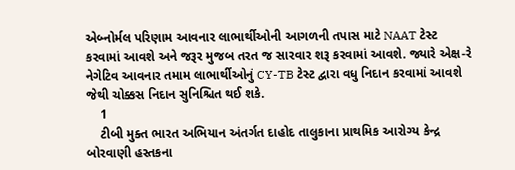એબ્નોર્મલ પરિણામ આવનાર લાભાર્થીઓની આગળની તપાસ માટે NAAT ટેસ્ટ કરવામાં આવશે અને જરૂર મુજબ તરત જ સારવાર શરૂ કરવામાં આવશે. જ્યારે એક્ષ-રે નેગેટિવ આવનાર તમામ લાભાર્થીઓનું CY-TB ટેસ્ટ દ્વારા વધુ નિદાન કરવામાં આવશે જેથી ચોક્કસ નિદાન સુનિશ્ચિત થઈ શકે.
    1
    ટીબી મુક્ત ભારત અભિયાન અંતર્ગત દાહોદ તાલુકાના પ્રાથમિક આરોગ્ય કેન્દ્ર બોરવાણી હસ્તકના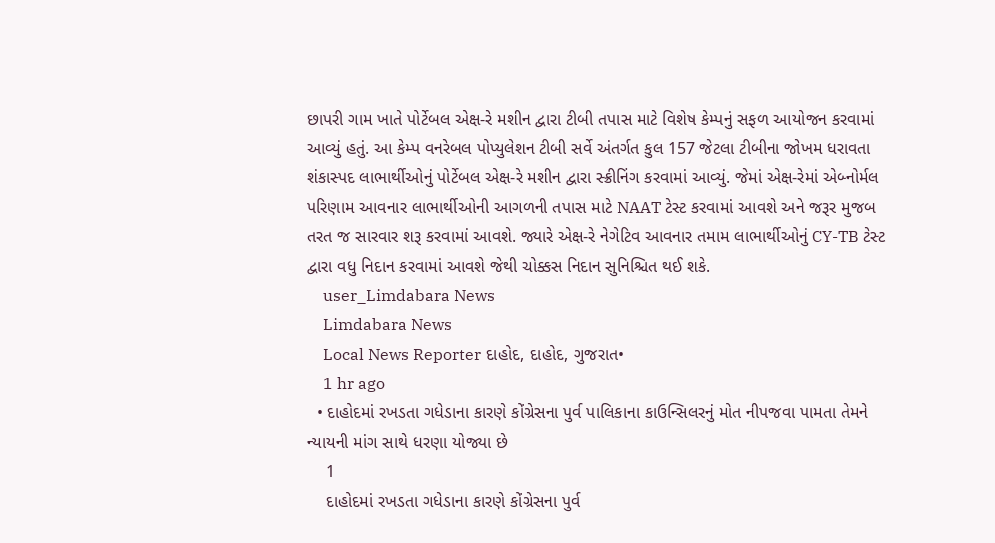છાપરી ગામ ખાતે પોર્ટેબલ એક્ષ-રે મશીન દ્વારા ટીબી તપાસ માટે વિશેષ કેમ્પનું સફળ આયોજન કરવામાં આવ્યું હતું. આ કેમ્પ વનરેબલ પોપ્યુલેશન ટીબી સર્વે અંતર્ગત કુલ 157 જેટલા ટીબીના જોખમ ધરાવતા શંકાસ્પદ લાભાર્થીઓનું પોર્ટેબલ એક્ષ-રે મશીન દ્વારા સ્ક્રીનિંગ કરવામાં આવ્યું. જેમાં એક્ષ-રેમાં એબ્નોર્મલ પરિણામ આવનાર લાભાર્થીઓની આગળની તપાસ માટે NAAT ટેસ્ટ કરવામાં આવશે અને જરૂર મુજબ તરત જ સારવાર શરૂ કરવામાં આવશે. જ્યારે એક્ષ-રે નેગેટિવ આવનાર તમામ લાભાર્થીઓનું CY-TB ટેસ્ટ દ્વારા વધુ નિદાન કરવામાં આવશે જેથી ચોક્કસ નિદાન સુનિશ્ચિત થઈ શકે.
    user_Limdabara News
    Limdabara News
    Local News Reporter દાહોદ, દાહોદ, ગુજરાત•
    1 hr ago
  • દાહોદમાં રખડતા ગધેડાના કારણે કોંગ્રેસના પુર્વ પાલિકાના કાઉન્સિલરનું મોત નીપજવા પામતા તેમને ન્યાયની માંગ સાથે ધરણા યોજ્યા છે
    1
    દાહોદમાં રખડતા ગધેડાના કારણે કોંગ્રેસના પુર્વ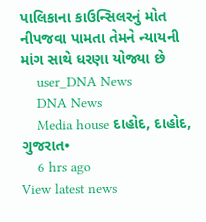પાલિકાના કાઉન્સિલરનું મોત નીપજવા પામતા તેમને ન્યાયની માંગ સાથે ધરણા યોજ્યા છે
    user_DNA News
    DNA News
    Media house દાહોદ, દાહોદ, ગુજરાત•
    6 hrs ago
View latest news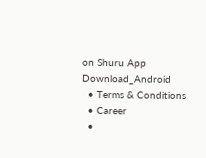on Shuru App
Download_Android
  • Terms & Conditions
  • Career
  •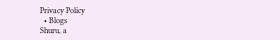Privacy Policy
  • Blogs
Shuru, a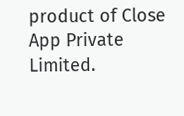product of Close App Private Limited.